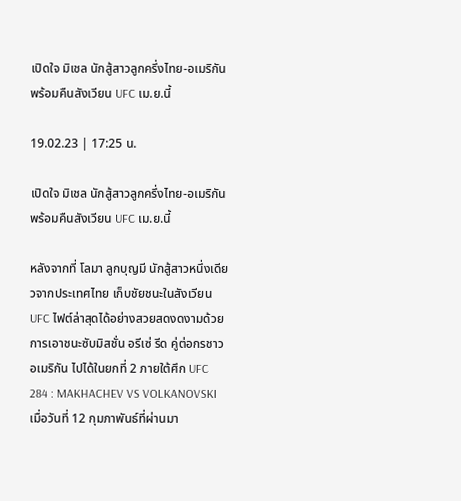เปิดใจ มิเชล นักสู้สาวลูกครึ่งไทย-อเมริกัน พร้อมคืนสังเวียน UFC เม.ย.นี้

19.02.23 | 17:25 น.

เปิดใจ มิเชล นักสู้สาวลูกครึ่งไทย-อเมริกัน พร้อมคืนสังเวียน UFC เม.ย.นี้

หลังจากที่ โลมา ลูกบุญมี นักสู้สาวหนึ่งเดียวจากประเทศไทย เก็บชัยชนะในสังเวียน UFC ไฟต์ล่าสุดได้อย่างสวยสดงดงามด้วยการเอาชนะซับมิสชั่น อรีเซ่ รีด คู่ต่อกรชาวอเมริกัน ไปได้ในยกที่ 2 ภายใต้ศึก UFC 284 : MAKHACHEV VS VOLKANOVSKI เมื่อวันที่ 12 กุมภาพันธ์ที่ผ่านมา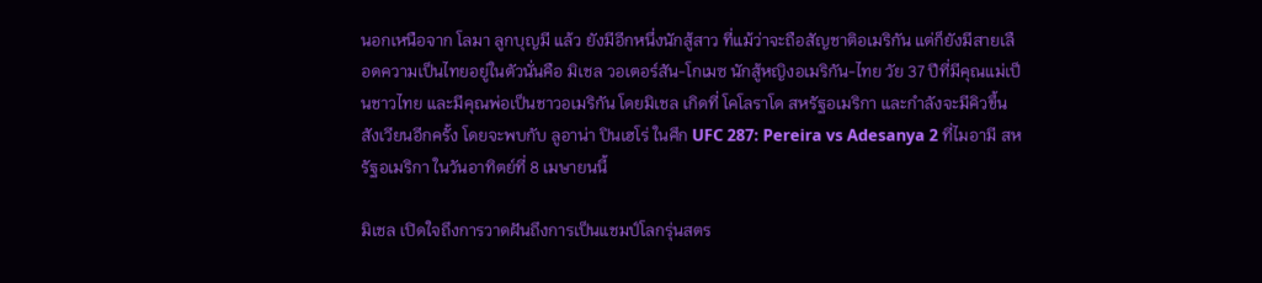นอกเหนือจาก โลมา ลูกบุญมี แล้ว ยังมีอีกหนึ่งนักสู้สาว ที่แม้ว่าจะถือสัญชาติอเมริกัน แต่ก็ยังมีสายเลือดความเป็นไทยอยู่ในตัวนั่นคือ มิเชล วอเตอร์สัน-โกเมซ นักสู้หญิงอเมริกัน-ไทย วัย 37 ปีที่มีคุณแม่เป็นชาวไทย และมีคุณพ่อเป็นชาวอเมริกัน โดยมิเชล เกิดที่ โคโลราโด สหรัฐอเมริกา และกำลังจะมีคิวขึ้นสังเวียนอีกครั้ง โดยจะพบกับ ลูอาน่า ปินเฮโร่ ในศึก UFC 287: Pereira vs Adesanya 2 ที่ไมอามี สหรัฐอเมริกา ในวันอาทิตย์ที่ 8 เมษายนนี้

มิเชล เปิดใจถึงการวาดฝันถึงการเป็นแชมป์โลกรุ่นสตร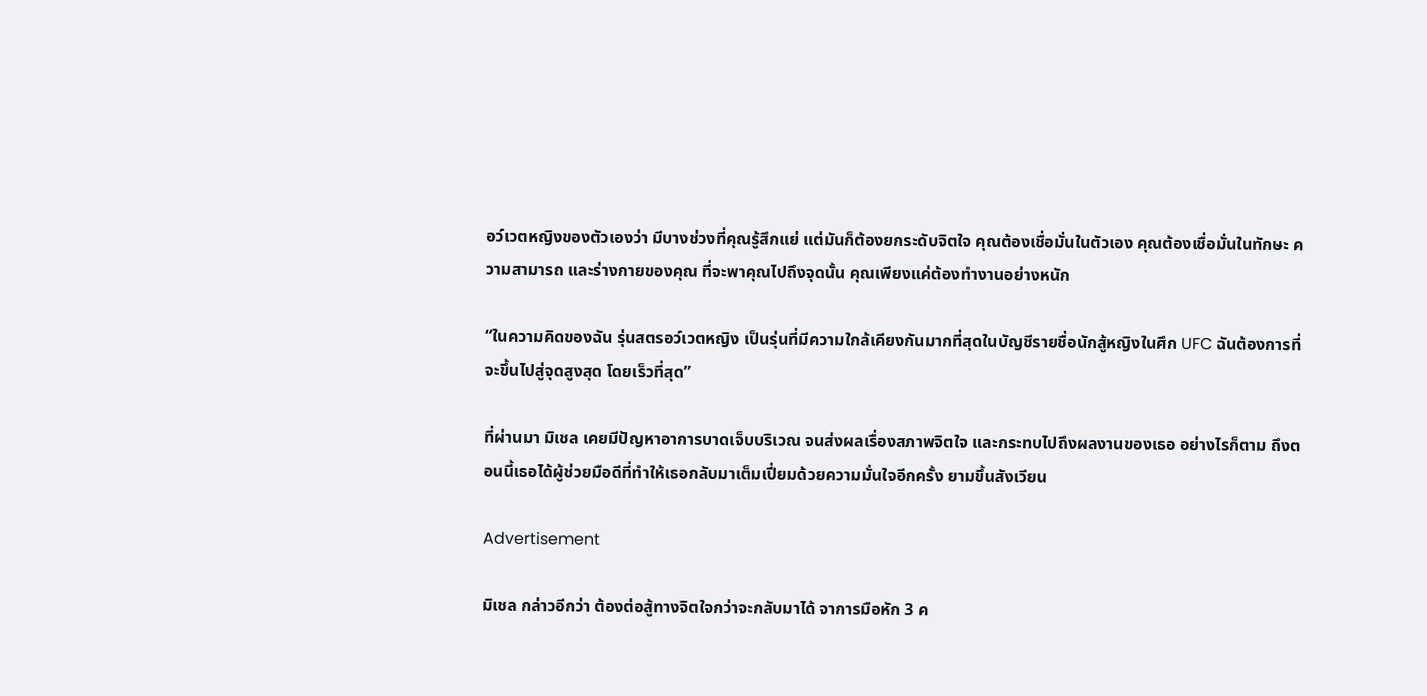อว์เวตหญิงของตัวเองว่า มีบางช่วงที่คุณรู้สึกแย่ แต่มันก็ต้องยกระดับจิตใจ คุณต้องเชื่อมั่นในตัวเอง คุณต้องเชื่อมั่นในทักษะ ความสามารถ และร่างกายของคุณ ที่จะพาคุณไปถึงจุดนั้น คุณเพียงแค่ต้องทำงานอย่างหนัก

“ในความคิดของฉัน รุ่นสตรอว์เวตหญิง เป็นรุ่นที่มีความใกล้เคียงกันมากที่สุดในบัญชีรายชื่อนักสู้หญิงในศึก UFC ฉันต้องการที่จะขึ้นไปสู่จุดสูงสุด โดยเร็วที่สุด”

ที่ผ่านมา มิเชล เคยมีปัญหาอาการบาดเจ็บบริเวณ จนส่งผลเรื่องสภาพจิตใจ และกระทบไปถึงผลงานของเธอ อย่างไรก็ตาม ถึงตอนนี้เธอได้ผู้ช่วยมือดีที่ทำให้เธอกลับมาเต็มเปี่ยมด้วยความมั่นใจอีกครั้ง ยามขึ้นสังเวียน

Advertisement

มิเชล กล่าวอีกว่า ต้องต่อสู้ทางจิตใจกว่าจะกลับมาได้ จาการมือหัก 3 ค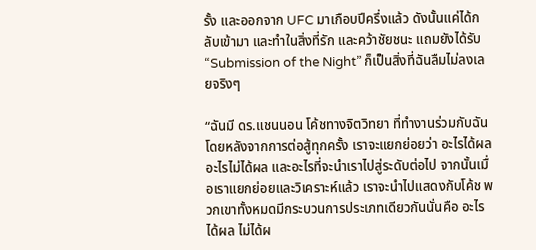รั้ง และออกจาก UFC มาเกือบปีครึ่งแล้ว ดังนั้นแค่ได้กลับเข้ามา และทำในสิ่งที่รัก และคว้าชัยชนะ แถมยังได้รับ “Submission of the Night” ก็เป็นสิ่งที่ฉันลืมไม่ลงเลยจริงๆ

“ฉันมี ดร.แชนนอน โค้ชทางจิตวิทยา ที่ทำงานร่วมกับฉัน โดยหลังจากการต่อสู้ทุกครั้ง เราจะแยกย่อยว่า อะไรได้ผล อะไรไม่ได้ผล และอะไรที่จะนำเราไปสู่ระดับต่อไป จากนั้นเมื่อเราแยกย่อยและวิเคราะห์แล้ว เราจะนำไปแสดงกับโค้ช พวกเขาทั้งหมดมีกระบวนการประเภทเดียวกันนั่นคือ อะไรได้ผล ไม่ได้ผ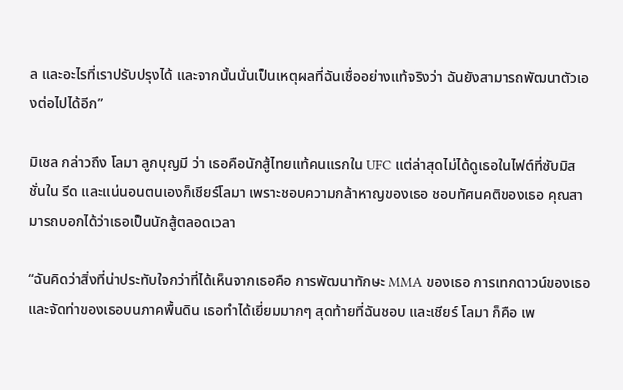ล และอะไรที่เราปรับปรุงได้ และจากนั้นนั่นเป็นเหตุผลที่ฉันเชื่ออย่างแท้จริงว่า ฉันยังสามารถพัฒนาตัวเองต่อไปได้อีก”

มิเชล กล่าวถึง โลมา ลูกบุญมี ว่า เธอคือนักสู้ไทยแท้คนแรกใน UFC แต่ล่าสุดไม่ได้ดูเธอในไฟต์ที่ซับมิสชั่นใน รีด และแน่นอนตนเองก็เชียร์โลมา เพราะชอบความกล้าหาญของเธอ ชอบทัศนคติของเธอ คุณสามารถบอกได้ว่าเธอเป็นนักสู้ตลอดเวลา

“ฉันคิดว่าสิ่งที่น่าประทับใจกว่าที่ได้เห็นจากเธอคือ การพัฒนาทักษะ MMA ของเธอ การเทกดาวน์ของเธอ และจัดท่าของเธอบนภาคพื้นดิน เธอทำได้เยี่ยมมากๆ สุดท้ายที่ฉันชอบ และเชียร์ โลมา ก็คือ เพ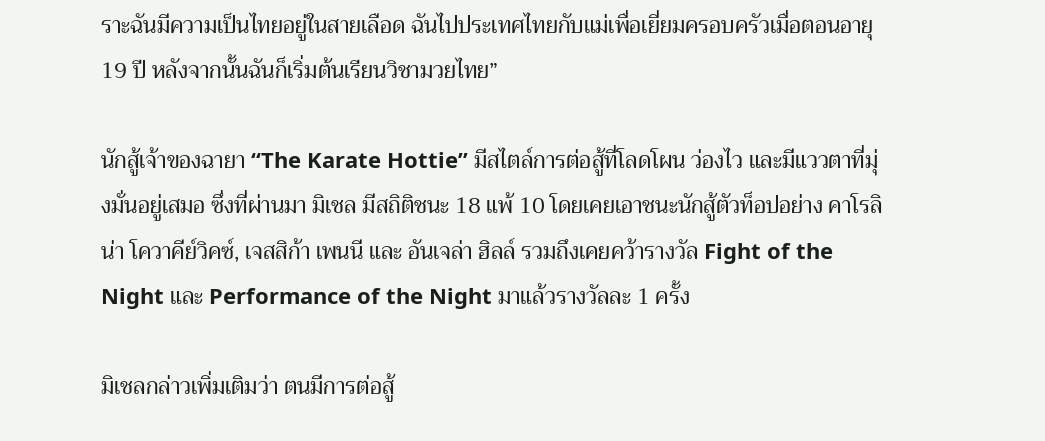ราะฉันมีความเป็นไทยอยู่ในสายเลือด ฉันไปประเทศไทยกับแม่เพื่อเยี่ยมครอบครัวเมื่อตอนอายุ 19 ปี หลังจากนั้นฉันก็เริ่มต้นเรียนวิชามวยไทย”

นักสู้เจ้าของฉายา “The Karate Hottie” มีสไตล์การต่อสู้ที่โลดโผน ว่องไว และมีแววตาที่มุ่งมั่นอยู่เสมอ ซึ่งที่ผ่านมา มิเชล มีสถิติชนะ 18 แพ้ 10 โดยเคยเอาชนะนักสู้ตัวท็อปอย่าง คาโรลิน่า โควาคีย์วิคซ์, เจสสิก้า เพนนี และ อันเจล่า ฮิลล์ รวมถึงเคยคว้ารางวัล Fight of the Night และ Performance of the Night มาแล้วรางวัลละ 1 ครั้ง

มิเชลกล่าวเพิ่มเติมว่า ตนมีการต่อสู้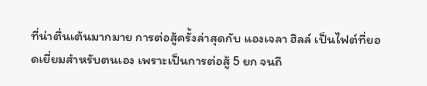ที่น่าตื่นเต้นมากมาย การต่อสู้ครั้งล่าสุดกับ แองเจลา ฮิลล์ เป็นไฟต์ที่ยอดเยี่ยมสำหรับตนเอง เพราะเป็นการต่อสู้ 5 ยก จนถึ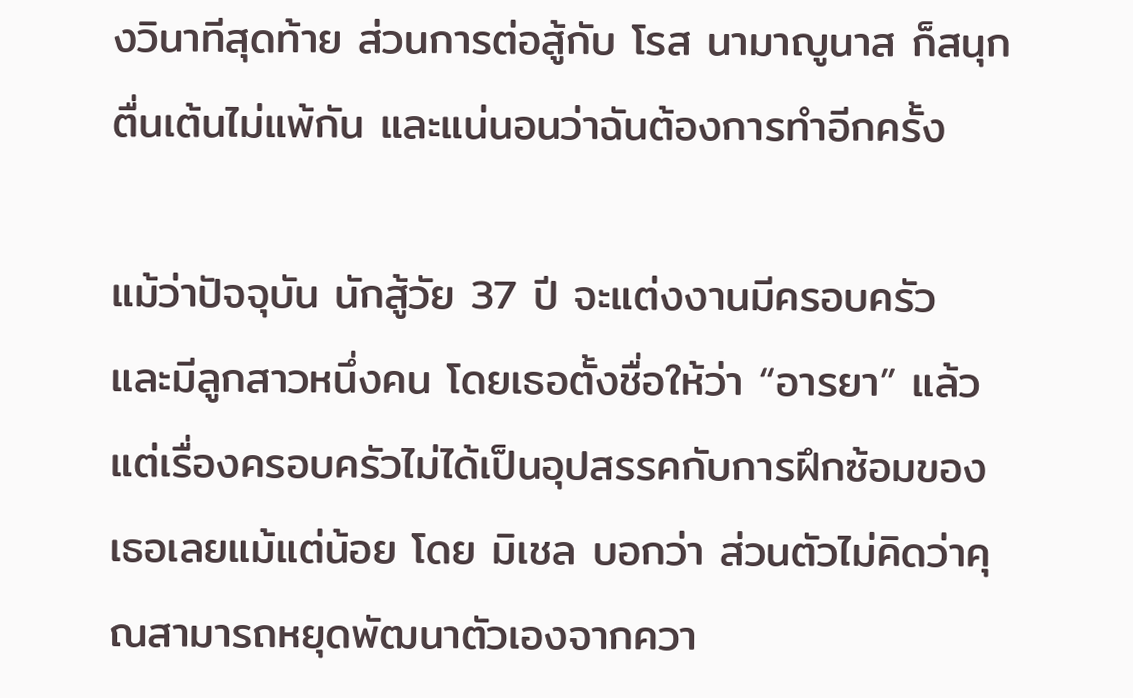งวินาทีสุดท้าย ส่วนการต่อสู้กับ โรส นามาญูนาส ก็สนุกตื่นเต้นไม่แพ้กัน และแน่นอนว่าฉันต้องการทำอีกครั้ง

แม้ว่าปัจจุบัน นักสู้วัย 37 ปี จะแต่งงานมีครอบครัว และมีลูกสาวหนึ่งคน โดยเธอตั้งชื่อให้ว่า “อารยา” แล้ว แต่เรื่องครอบครัวไม่ได้เป็นอุปสรรคกับการฝึกซ้อมของเธอเลยแม้แต่น้อย โดย มิเชล บอกว่า ส่วนตัวไม่คิดว่าคุณสามารถหยุดพัฒนาตัวเองจากควา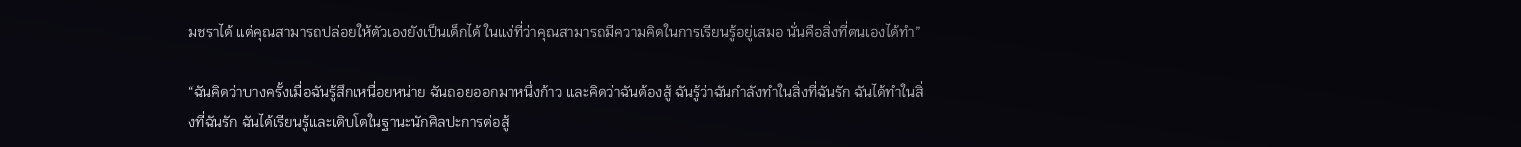มชราได้ แต่คุณสามารถปล่อยให้ตัวเองยังเป็นเด็กได้ ในแง่ที่ว่าคุณสามารถมีความคิดในการเรียนรู้อยู่เสมอ นั่นคือสิ่งที่ตนเองได้ทำ”

“ฉันคิดว่าบางครั้งเมื่อฉันรู้สึกเหนื่อยหน่าย ฉันถอยออกมาหนึ่งก้าว และคิดว่าฉันต้องสู้ ฉันรู้ว่าฉันกำลังทำในสิ่งที่ฉันรัก ฉันได้ทำในสิ่งที่ฉันรัก ฉันได้เรียนรู้และเติบโตในฐานะนักศิลปะการต่อสู้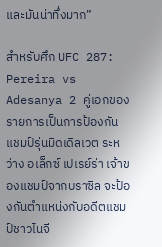และมันน่าทึ่งมาก”

สำหรับศึก UFC 287: Pereira vs Adesanya 2 คู่เอกของรายการเป็นการป้องกันแชมป์รุ่นมิดเดิลเวต ระหว่าง อเล็กซ์ เปเรย์ร่า เจ้าของแชมป์จากบราซิล จะป้องกันตำแหน่งกับอดีตแชมป์ชาวไนจี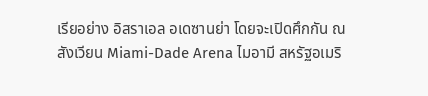เรียอย่าง อิสราเอล อเดซานย่า โดยจะเปิดศึกกัน ณ สังเวียน Miami-Dade Arena ไมอามี สหรัฐอเมริ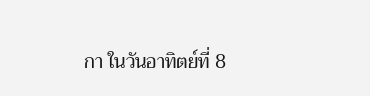กา ในวันอาทิตย์ที่ 8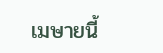เมษายนี้